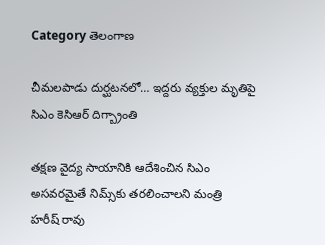Category తెలంగాణ

చీమలపాడు దుర్ఘటనలో… ఇద్దరు వ్యక్తుల మృతిపై సిఎం కెసిఆర్‌ ‌దిగ్బ్రాంతి

తక్షణ వైద్య సాయానికి ఆదేశించిన సిఎం అసవరమైతే నిమ్స్‌కు తరలించాలని మంత్రి హరీష్‌ ‌రావు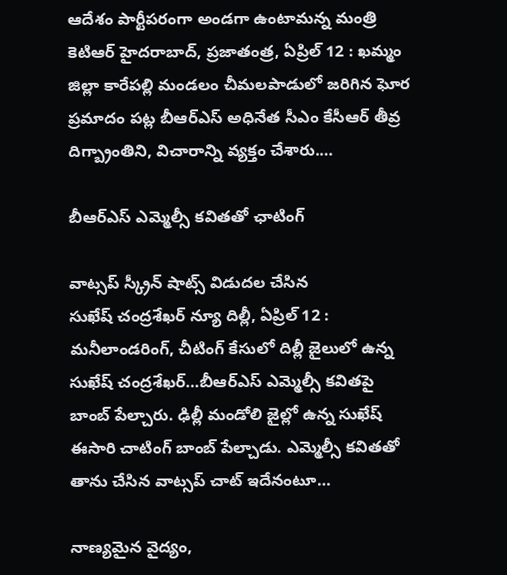ఆదేశం పార్టీపరంగా అండగా ఉంటామన్న మంత్రి కెటిఆర్‌ ‌హైదరాబాద్‌, ప్రజాతంత్ర, ఏప్రిల్‌ 12 : ఖమ్మం జిల్లా కారేపల్లి మండలం చీమలపాడులో జరిగిన ఘోర ప్రమాదం పట్ల బీఆర్‌ఎస్‌ అధినేత సీఎం కేసీఆర్‌ ‌తీవ్ర దిగ్బ్రాంతిని, విచారాన్ని వ్యక్తం చేశారు.…

బీఆర్‌ఎస్‌ ఎమ్మెల్సీ కవితతో ఛాటింగ్‌

వాట్సప్‌ ‌స్క్రీన్‌ ‌షాట్స్ ‌విడుదల చేసిన సుఖేష్‌ ‌చంద్రశేఖర్‌ న్యూ దిల్లీ, ఏప్రిల్‌ 12 : మనీలాండరింగ్‌, చీటింగ్‌ ‌కేసులో దిల్లీ జైలులో ఉన్న సుఖేష్‌ ‌చంద్రశేఖర్‌…బీఆర్‌ఎస్‌ ఎమ్మెల్సీ కవితపై బాంబ్‌ ‌పేల్చారు. ఢిల్లీ మండోలి జైల్లో ఉన్న సుఖేష్‌  ఈసారి చాటింగ్‌ ‌బాంబ్‌ ‌పేల్చాడు. ఎమ్మెల్సీ కవితతో తాను చేసిన వాట్సప్‌ ‌చాట్‌ ఇదేనంటూ…

నాణ్యమైన వైద్యం,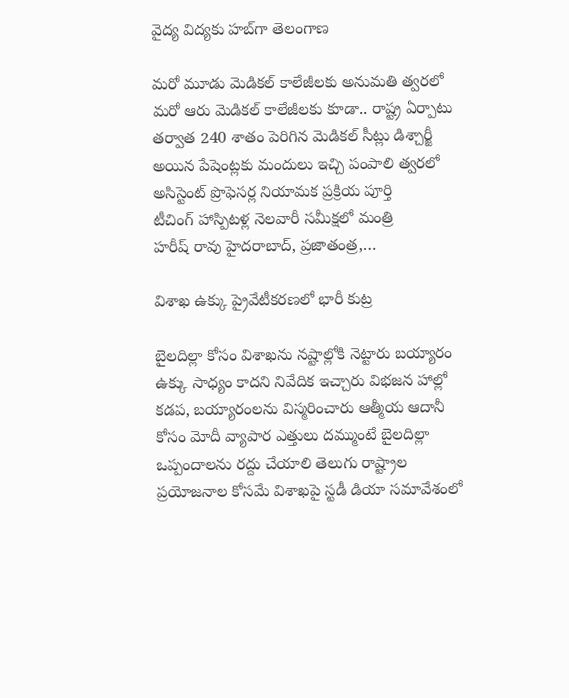వైద్య విద్యకు హబ్‌గా తెలంగాణ

మరో మూడు మెడికల్‌ ‌కాలేజీలకు అనుమతి త్వరలో మరో ఆరు మెడికల్‌ ‌కాలేజీలకు కూడా.. రాష్ట్ర ఏర్పాటు తర్వాత 240 శాతం పెరిగిన మెడికల్‌ ‌సీట్లు డిశ్చార్జీ అయిన పేషెంట్లకు మందులు ఇచ్చి పంపాలి త్వరలో అసిస్టెంట్‌ ‌ప్రొఫెసర్ల నియామక ప్రక్రియ పూర్తి టీచింగ్‌ ‌హాస్పిటళ్ల నెలవారీ సమీక్షలో మంత్రి హరీష్‌ ‌రావు హైదరాబాద్‌, ప్రజాతంత్ర,…

విశాఖ ఉక్కు ప్రైవేటీకరణలో భారీ కుట్ర

బైలదిల్లా కోసం విశాఖను నష్టాల్లోకి నెట్టారు బయ్యారం ఉక్కు సాధ్యం కాదని నివేదిక ఇచ్చారు విభజన హాల్లో కడప, బయ్యారంలను విస్మరించారు ఆత్మీయ ఆదానీ కోసం మోదీ వ్యాపార ఎత్తులు దమ్ముంటే బైలదిల్లా ఒప్పందాలను రద్దు చేయాలి తెలుగు రాష్ట్రాల ప్రయోజనాల కోసమే విశాఖపై స్టడీ డియా సమావేశంలో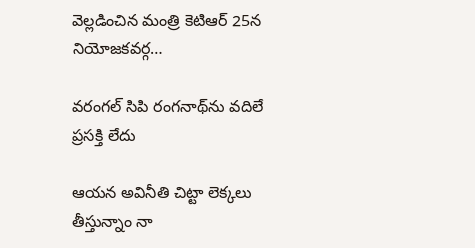వెల్లడించిన మంత్రి కెటిఆర్‌ 25న నియోజకవర్గ…

వరంగల్‌ ‌సిపి రంగనాథ్‌ను వదిలే ప్రసక్తి లేదు

ఆయన అవినీతి చిట్టా లెక్కలు తీస్తున్నాం నా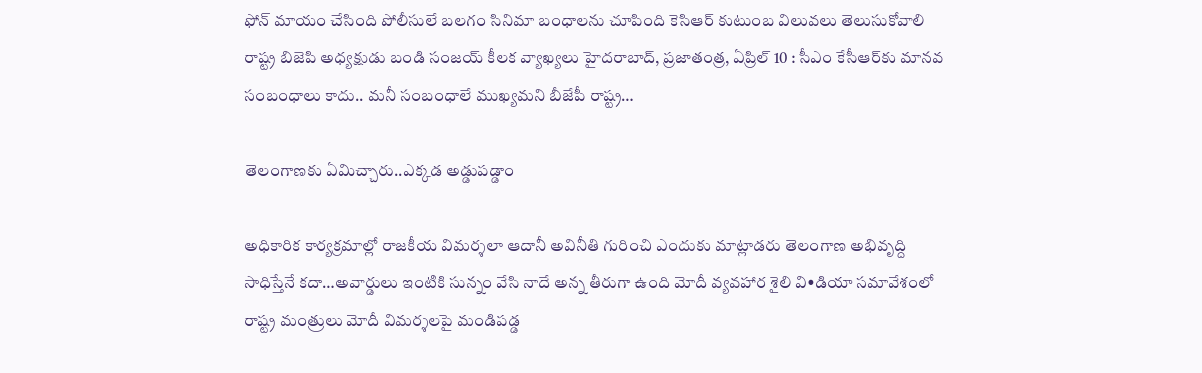ఫోన్‌ ‌మాయం చేసింది పోలీసులే బలగం సినిమా బంధాలను చూపింది కెసిఆర్‌ ‌కుటుంబ విలువలు తెలుసుకోవాలి రాష్ట్ర బిజెపి అధ్యక్షుడు బండి సంజయ్‌ ‌కీలక వ్యాఖ్యలు హైదరాబాద్‌, ప్రజాతంత్ర, ఏప్రిల్‌ 10 : సీఎం కేసీఆర్‌కు మానవ సంబంధాలు కాదు.. మనీ సంబంధాలే ముఖ్యమని బీజేపీ రాష్ట్ర…

తెలంగాణకు ఏమిచ్చారు..ఎక్కడ అడ్డుపడ్డాం

అధికారిక కార్యక్రమాల్లో రాజకీయ విమర్శలా ఆదానీ అవినీతి గురించి ఎందుకు మాట్లాడరు తెలంగాణ అభివృద్ది సాధిస్తేనే కదా…అవార్డులు ఇంటికి సున్నం వేసి నాదే అన్న తీరుగా ఉంది మోదీ వ్యవహార శైలి వి•డియా సమావేశంలో రాష్ట్ర మంత్రులు మోదీ విమర్శలపై మండిపడ్డ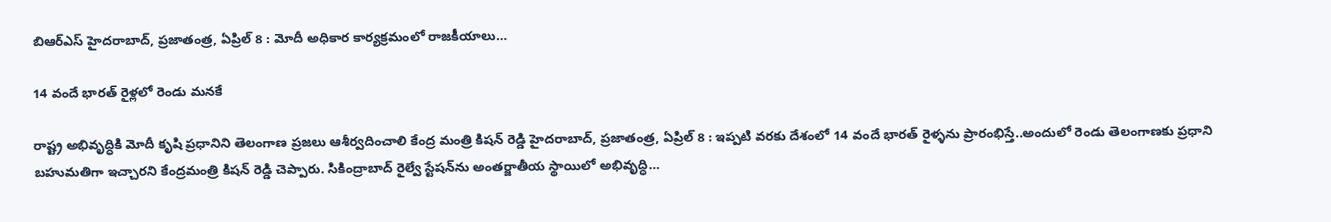బిఆర్‌ఎస్‌ ‌హైదరాబాద్‌, ప్రజాతంత్ర, ఏప్రిల్‌ 8 : మోదీ అధికార కార్యక్రమంలో రాజకీయాలు…

14 వందే భారత్‌ ‌రైళ్లలో రెండు మనకే

రాష్ట్ర అభివృద్ధికి మోదీ కృషి ప్రధానిని తెలంగాణ ప్రజలు ఆశీర్వదించాలి కేంద్ర మంత్రి కిషన్‌ ‌రెడ్డి హైదరాబాద్‌, ప్రజాతంత్ర, ఏప్రిల్‌ 8 : ఇప్పటి వరకు దేశంలో 14 వందే భారత్‌ ‌రైళ్ళను ప్రారంభిస్తే..అందులో రెండు తెలంగాణకు ప్రధాని బహుమతిగా ఇచ్చారని కేంద్రమంత్రి కిషన్‌ ‌రెడ్డి చెప్పారు. సికింద్రాబాద్‌ ‌రైల్వే స్టేషన్‌ను అంతర్జాతీయ స్థాయిలో అభివృద్ధి…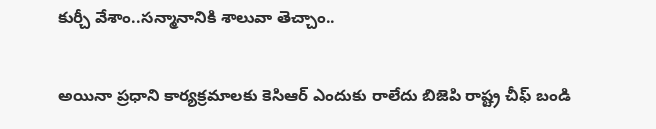కుర్చీ వేశాం..సన్మానానికి శాలువా తెచ్చాం..

అయినా ప్రధాని కార్యక్రమాలకు కెసిఆర్‌ ఎం‌దుకు రాలేదు బిజెపి రాష్ట్ర చీఫ్‌ ‌బండి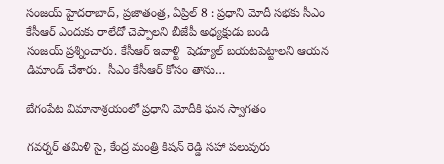సంజయ్‌ ‌హైదరాబాద్‌, ప్రజాతంత్ర, ఏప్రిల్‌ 8 : ప్రధాని మోదీ సభకు సీఎం కేసీఆర్‌ ఎం‌దుకు రాలేదో చెప్పాలని బీజేపీ అధ్యక్షుడు బండి సంజయ్‌ ‌ప్రశ్నించారు. కేసీఆర్‌ ఇవాళ్టి  షెడ్యూల్‌ ‌బయటపెట్టాలని ఆయన డిమాండ్‌ ‌చేశారు.  సీఎం కేసీఆర్‌ ‌కోసం తాను…

బేగంపేట విమానాశ్రయంలో ప్రధాని మోదీకి ఘన స్వాగతం

గవర్నర్‌ ‌తమిళి సై, కేంద్ర మంత్రి కిషన్‌ ‌రెడ్డి సహా పలువురు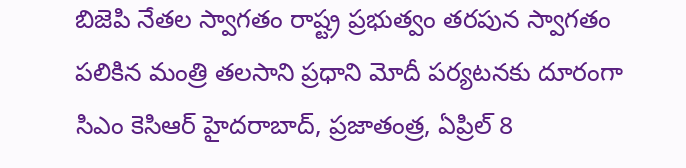బిజెపి నేతల స్వాగతం రాష్ట్ర ప్రభుత్వం తరపున స్వాగతం పలికిన మంత్రి తలసాని ప్రధాని మోదీ పర్యటనకు దూరంగా సిఎం కెసిఆర్‌ హైదరాబాద్‌, ప్రజాతంత్ర, ఏప్రిల్‌ 8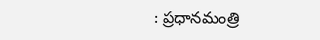: ప్రధానమంత్రి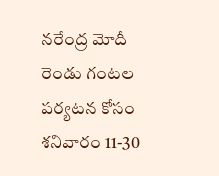నరేంద్ర మోదీ రెండు గంటల పర్యటన కోసం శనివారం 11-30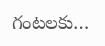గంటలకు…